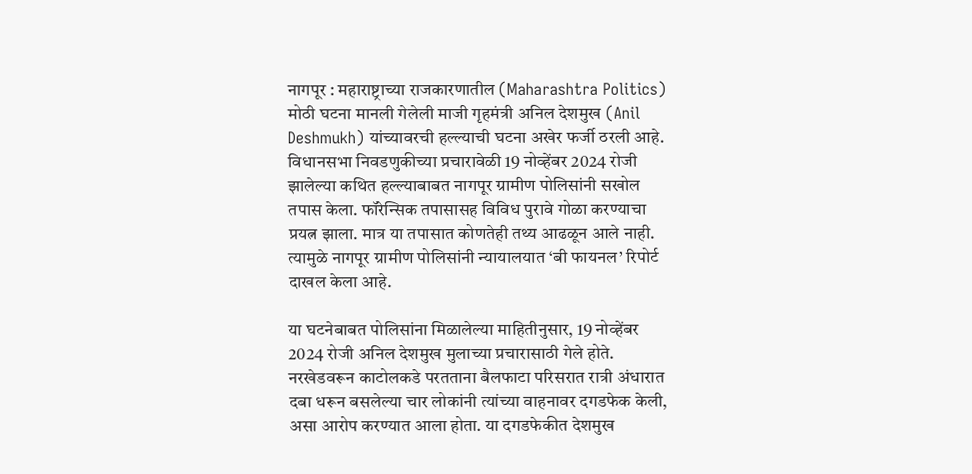नागपूर : महाराष्ट्राच्या राजकारणातील (Maharashtra Politics) मोठी घटना मानली गेलेली माजी गृहमंत्री अनिल देशमुख (Anil Deshmukh) यांच्यावरची हल्ल्याची घटना अखेर फर्जी ठरली आहे. विधानसभा निवडणुकीच्या प्रचारावेळी 19 नोव्हेंबर 2024 रोजी झालेल्या कथित हल्ल्याबाबत नागपूर ग्रामीण पोलिसांनी सखोल तपास केला. फॉरेन्सिक तपासासह विविध पुरावे गोळा करण्याचा प्रयत्न झाला. मात्र या तपासात कोणतेही तथ्य आढळून आले नाही. त्यामुळे नागपूर ग्रामीण पोलिसांनी न्यायालयात ‘बी फायनल’ रिपोर्ट दाखल केला आहे.

या घटनेबाबत पोलिसांना मिळालेल्या माहितीनुसार, 19 नोव्हेंबर 2024 रोजी अनिल देशमुख मुलाच्या प्रचारासाठी गेले होते. नरखेडवरून काटोलकडे परतताना बैलफाटा परिसरात रात्री अंधारात दबा धरून बसलेल्या चार लोकांनी त्यांच्या वाहनावर दगडफेक केली, असा आरोप करण्यात आला होता. या दगडफेकीत देशमुख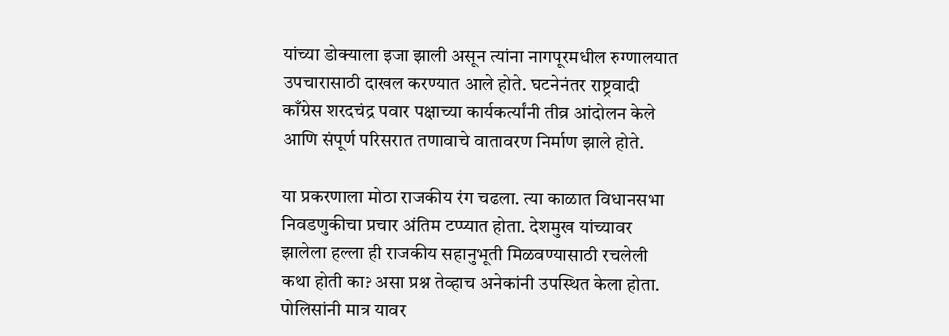यांच्या डोक्याला इजा झाली असून त्यांना नागपूरमधील रुग्णालयात उपचारासाठी दाखल करण्यात आले होते. घटनेनंतर राष्ट्रवादी काँग्रेस शरदचंद्र पवार पक्षाच्या कार्यकर्त्यांनी तीव्र आंदोलन केले आणि संपूर्ण परिसरात तणावाचे वातावरण निर्माण झाले होते.

या प्रकरणाला मोठा राजकीय रंग चढला. त्या काळात विधानसभा निवडणुकीचा प्रचार अंतिम टप्प्यात होता. देशमुख यांच्यावर झालेला हल्ला ही राजकीय सहानुभूती मिळवण्यासाठी रचलेली कथा होती का? असा प्रश्न तेव्हाच अनेकांनी उपस्थित केला होता. पोलिसांनी मात्र यावर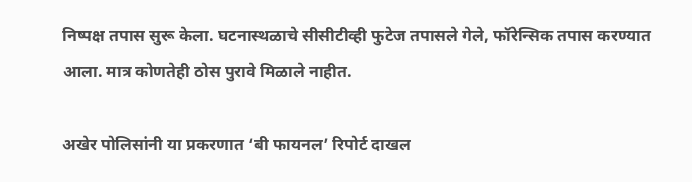निष्पक्ष तपास सुरू केला. घटनास्थळाचे सीसीटीव्ही फुटेज तपासले गेले, फॉरेन्सिक तपास करण्यात आला. मात्र कोणतेही ठोस पुरावे मिळाले नाहीत.

अखेर पोलिसांनी या प्रकरणात ‘बी फायनल’ रिपोर्ट दाखल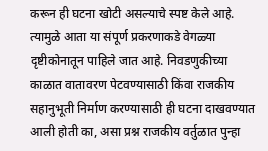करून ही घटना खोटी असल्याचे स्पष्ट केले आहे. त्यामुळे आता या संपूर्ण प्रकरणाकडे वेगळ्या दृष्टीकोनातून पाहिले जात आहे. निवडणुकीच्या काळात वातावरण पेटवण्यासाठी किंवा राजकीय सहानुभूती निर्माण करण्यासाठी ही घटना दाखवण्यात आली होती का, असा प्रश्न राजकीय वर्तुळात पुन्हा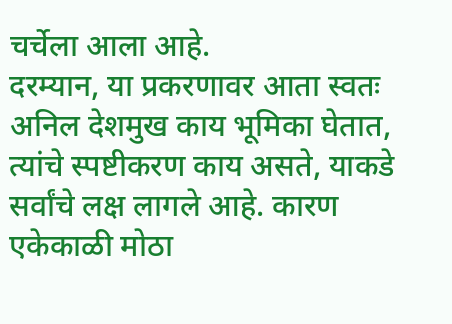चर्चेला आला आहे.
दरम्यान, या प्रकरणावर आता स्वतः अनिल देशमुख काय भूमिका घेतात, त्यांचे स्पष्टीकरण काय असते, याकडे सर्वांचे लक्ष लागले आहे. कारण एकेकाळी मोठा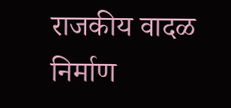राजकीय वादळ निर्माण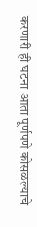करणारी ही घटना आता पूर्णपणे कोसळल्याचे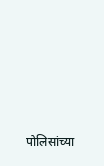पोलिसांच्या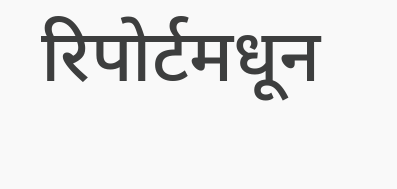रिपोर्टमधून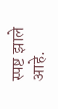स्पष्ट झाले आहे.